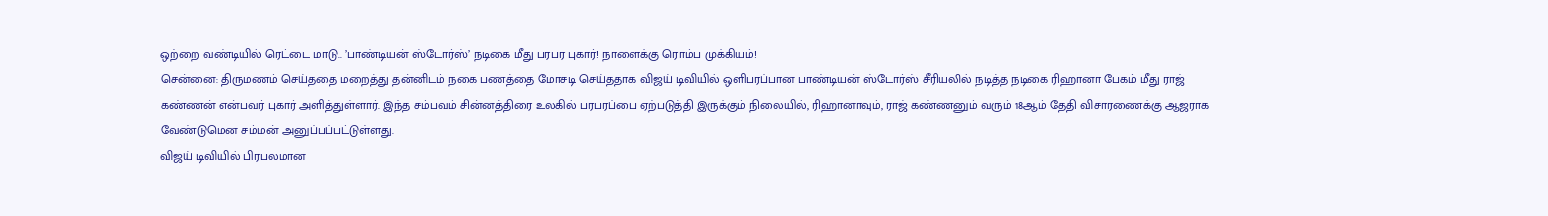ஒற்றை வண்டியில் ரெட்டை மாடு.. ’பாண்டியன் ஸ்டோர்ஸ்’ நடிகை மீது பரபர புகார்! நாளைக்கு ரொம்ப முக்கியம்!
சென்னை: திருமணம் செய்ததை மறைத்து தன்னிடம் நகை பணத்தை மோசடி செய்ததாக விஜய் டிவியில் ஒளிபரப்பான பாண்டியன் ஸ்டோர்ஸ் சீரியலில் நடித்த நடிகை ரிஹானா பேகம் மீது ராஜ் கண்ணன் என்பவர் புகார் அளித்துள்ளார். இந்த சம்பவம் சின்னத்திரை உலகில் பரபரப்பை ஏற்படுத்தி இருக்கும் நிலையில், ரிஹானாவும், ராஜ் கண்ணனும் வரும் 18ஆம் தேதி விசாரணைக்கு ஆஜராக வேண்டுமென சம்மன் அனுப்பப்பட்டுள்ளது.
விஜய் டிவியில் பிரபலமான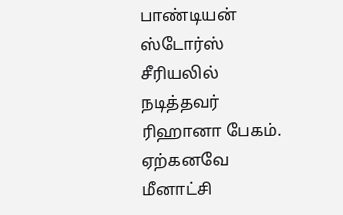பாண்டியன் ஸ்டோர்ஸ் சீரியலில் நடித்தவர் ரிஹானா பேகம். ஏற்கனவே மீனாட்சி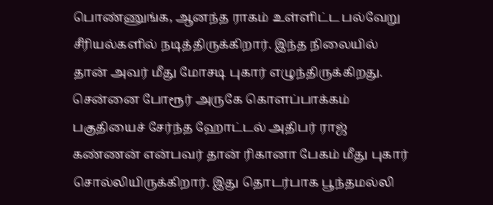பொண்ணுங்க, ஆனந்த ராகம் உள்ளிட்ட பல்வேறு சீரியல்களில் நடித்திருக்கிறார். இந்த நிலையில் தான் அவர் மீது மோசடி புகார் எழுந்திருக்கிறது.
சென்னை போரூர் அருகே கொளப்பாக்கம் பகுதியைச் சேர்ந்த ஹோட்டல் அதிபர் ராஜ் கண்ணன் என்பவர் தான் ரிகானா பேகம் மீது புகார் சொல்லியிருக்கிறார். இது தொடர்பாக பூந்தமல்லி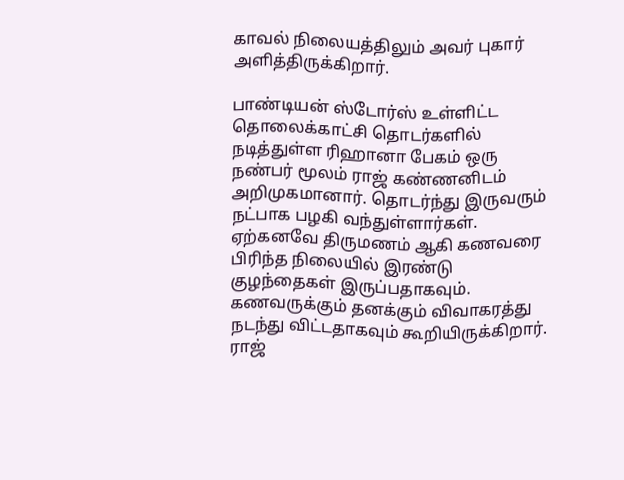காவல் நிலையத்திலும் அவர் புகார் அளித்திருக்கிறார்.

பாண்டியன் ஸ்டோர்ஸ் உள்ளிட்ட தொலைக்காட்சி தொடர்களில் நடித்துள்ள ரிஹானா பேகம் ஒரு நண்பர் மூலம் ராஜ் கண்ணனிடம் அறிமுகமானார். தொடர்ந்து இருவரும் நட்பாக பழகி வந்துள்ளார்கள். ஏற்கனவே திருமணம் ஆகி கணவரை பிரிந்த நிலையில் இரண்டு குழந்தைகள் இருப்பதாகவும். கணவருக்கும் தனக்கும் விவாகரத்து நடந்து விட்டதாகவும் கூறியிருக்கிறார். ராஜ்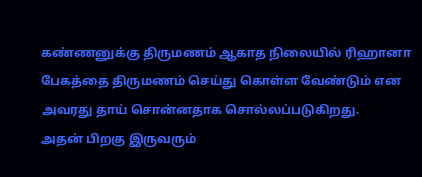கண்ணனுக்கு திருமணம் ஆகாத நிலையில் ரிஹானா பேகத்தை திருமணம் செய்து கொள்ள வேண்டும் என அவரது தாய் சொன்னதாக சொல்லப்படுகிறது.
அதன் பிறகு இருவரும்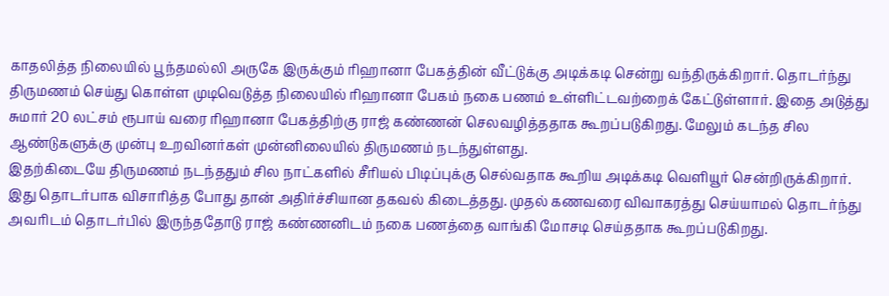காதலித்த நிலையில் பூந்தமல்லி அருகே இருக்கும் ரிஹானா பேகத்தின் வீட்டுக்கு அடிக்கடி சென்று வந்திருக்கிறார். தொடர்ந்து திருமணம் செய்து கொள்ள முடிவெடுத்த நிலையில் ரிஹானா பேகம் நகை பணம் உள்ளிட்டவற்றைக் கேட்டுள்ளார். இதை அடுத்து சுமார் 20 லட்சம் ரூபாய் வரை ரிஹானா பேகத்திற்கு ராஜ் கண்ணன் செலவழித்ததாக கூறப்படுகிறது. மேலும் கடந்த சில ஆண்டுகளுக்கு முன்பு உறவினர்கள் முன்னிலையில் திருமணம் நடந்துள்ளது.
இதற்கிடையே திருமணம் நடந்ததும் சில நாட்களில் சீரியல் பிடிப்புக்கு செல்வதாக கூறிய அடிக்கடி வெளியூர் சென்றிருக்கிறார். இது தொடர்பாக விசாரித்த போது தான் அதிர்ச்சியான தகவல் கிடைத்தது. முதல் கணவரை விவாகரத்து செய்யாமல் தொடர்ந்து அவரிடம் தொடர்பில் இருந்ததோடு ராஜ் கண்ணனிடம் நகை பணத்தை வாங்கி மோசடி செய்ததாக கூறப்படுகிறது.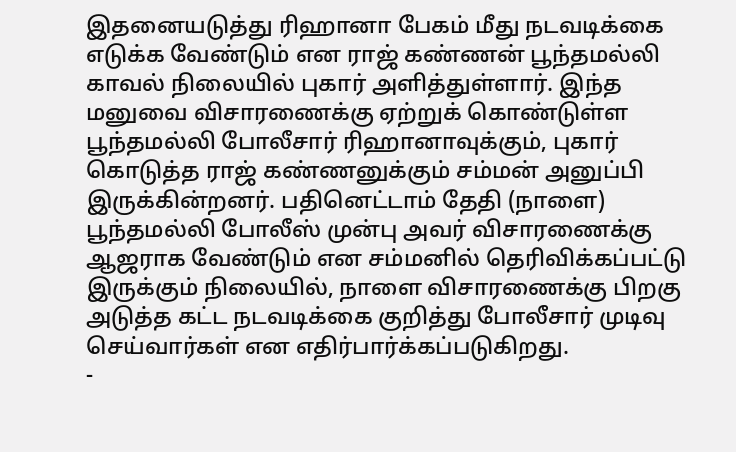இதனையடுத்து ரிஹானா பேகம் மீது நடவடிக்கை எடுக்க வேண்டும் என ராஜ் கண்ணன் பூந்தமல்லி காவல் நிலையில் புகார் அளித்துள்ளார். இந்த மனுவை விசாரணைக்கு ஏற்றுக் கொண்டுள்ள பூந்தமல்லி போலீசார் ரிஹானாவுக்கும், புகார் கொடுத்த ராஜ் கண்ணனுக்கும் சம்மன் அனுப்பி இருக்கின்றனர். பதினெட்டாம் தேதி (நாளை) பூந்தமல்லி போலீஸ் முன்பு அவர் விசாரணைக்கு ஆஜராக வேண்டும் என சம்மனில் தெரிவிக்கப்பட்டு இருக்கும் நிலையில், நாளை விசாரணைக்கு பிறகு அடுத்த கட்ட நடவடிக்கை குறித்து போலீசார் முடிவு செய்வார்கள் என எதிர்பார்க்கப்படுகிறது.
-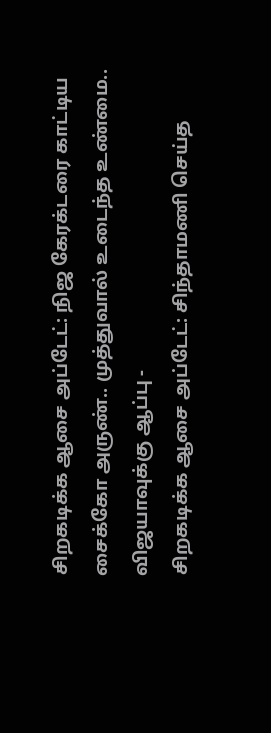சிறகடிக்க ஆசை அப்டேட்: நிஜ கேரக்டரை காட்டிய சைக்கோ அருண்.. முத்துவால் உடைந்த உண்மை.. விஜயாவுக்கு ஆப்பு -
சிறகடிக்க ஆசை அப்டேட்: சிந்தாமணி செய்த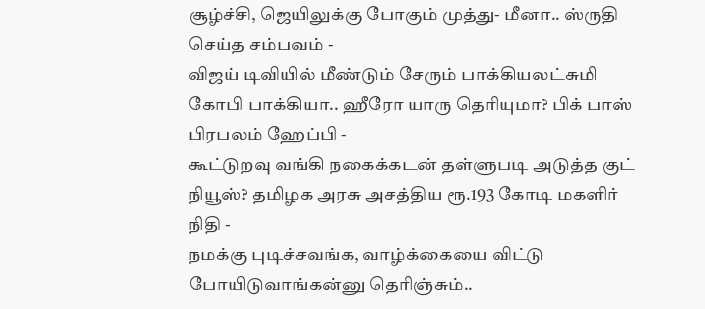சூழ்ச்சி, ஜெயிலுக்கு போகும் முத்து- மீனா.. ஸ்ருதி செய்த சம்பவம் -
விஜய் டிவியில் மீண்டும் சேரும் பாக்கியலட்சுமி கோபி பாக்கியா.. ஹீரோ யாரு தெரியுமா? பிக் பாஸ் பிரபலம் ஹேப்பி -
கூட்டுறவு வங்கி நகைக்கடன் தள்ளுபடி அடுத்த குட் நியூஸ்? தமிழக அரசு அசத்திய ரூ.193 கோடி மகளிர் நிதி -
நமக்கு புடிச்சவங்க, வாழ்க்கையை விட்டு போயிடுவாங்கன்னு தெரிஞ்சும்..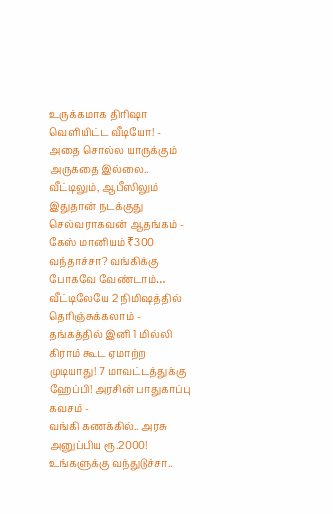உருக்கமாக திரிஷா வெளியிட்ட வீடியோ! -
அதை சொல்ல யாருக்கும் அருகதை இல்லை.. வீட்டிலும், ஆபீஸிலும் இதுதான் நடக்குது செல்வராகவன் ஆதங்கம் -
கேஸ் மானியம் ₹300 வந்தாச்சா? வங்கிக்கு போகவே வேண்டாம்… வீட்டிலேயே 2 நிமிஷத்தில் தெரிஞ்சுக்கலாம் -
தங்கத்தில் இனி 1 மில்லி கிராம் கூட ஏமாற்ற முடியாது! 7 மாவட்டத்துக்கு ஹேப்பி! அரசின் பாதுகாப்பு கவசம் -
வங்கி கணக்கில்.. அரசு அனுப்பிய ரூ.2000! உங்களுக்கு வந்துடுச்சா..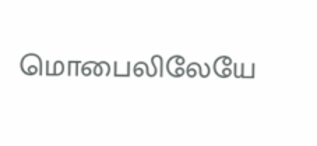மொபைலிலேயே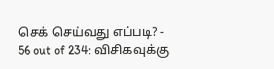செக் செய்வது எப்படி? -
56 out of 234: விசிகவுக்கு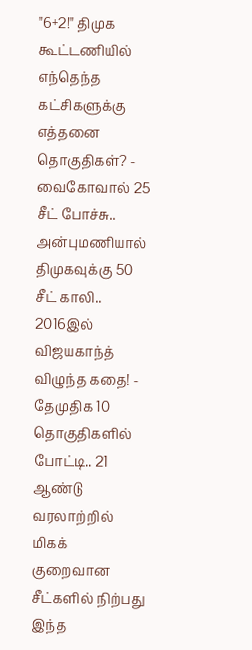"6+2!" திமுக கூட்டணியில் எந்தெந்த கட்சிகளுக்கு எத்தனை தொகுதிகள்? -
வைகோவால் 25 சீட் போச்சு.. அன்புமணியால் திமுகவுக்கு 50 சீட் காலி.. 2016இல் விஜயகாந்த் விழுந்த கதை! -
தேமுதிக 10 தொகுதிகளில் போட்டி.. 21 ஆண்டு வரலாற்றில் மிகக் குறைவான சீட்களில் நிற்பது இந்த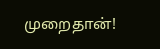முறைதான்!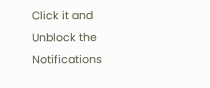Click it and Unblock the Notifications